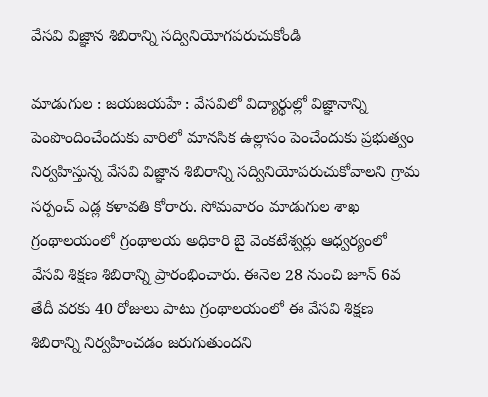వేసవి విజ్ఞాన శిబిరాన్ని సద్వినియోగపరుచుకోండి

మాడుగుల : జయజయహే : వేసవిలో విద్యార్థుల్లో విజ్ఞానాన్ని పెంపొందించేందుకు వారిలో మానసిక ఉల్లాసం పెంచేందుకు ప్రభుత్వం నిర్వహిస్తున్న వేసవి విజ్ఞాన శిబిరాన్ని సద్వినియోపరుచుకోవాలని గ్రామ సర్పంచ్ ఎడ్ల కళావతి కోరారు. సోమవారం మాడుగుల శాఖ గ్రంథాలయంలో గ్రంథాలయ అధికారి బై వెంకటేశ్వర్లు ఆధ్వర్యంలో వేసవి శిక్షణ శిబిరాన్ని ప్రారంభించారు. ఈనెల 28 నుంచి జూన్ 6వ తేదీ వరకు 40 రోజులు పాటు గ్రంథాలయంలో ఈ వేసవి శిక్షణ శిబిరాన్ని నిర్వహించడం జరుగుతుందని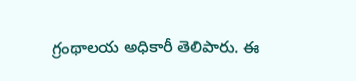గ్రంథాలయ అధికారీ తెలిపారు. ఈ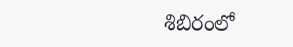శిబిరంలో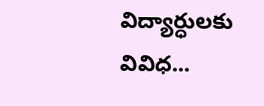విద్యార్ధులకు వివిధ...